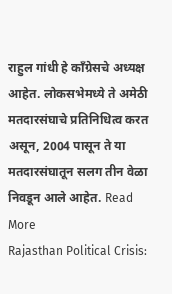राहुल गांधी हे काँग्रेसचे अध्यक्ष आहेत. लोकसभेमध्ये ते अमेठी मतदारसंघाचे प्रतिनिधित्व करत असून, 2004 पासून ते या मतदारसंघातून सलग तीन वेळा निवडून आले आहेत. Read More
Rajasthan Political Crisis: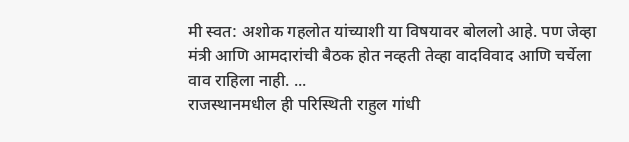मी स्वत: अशोक गहलोत यांच्याशी या विषयावर बोललो आहे. पण जेव्हा मंत्री आणि आमदारांची बैठक होत नव्हती तेव्हा वादविवाद आणि चर्चेला वाव राहिला नाही. ...
राजस्थानमधील ही परिस्थिती राहुल गांधी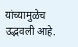यांच्यामुळेच उद्भवली आहे.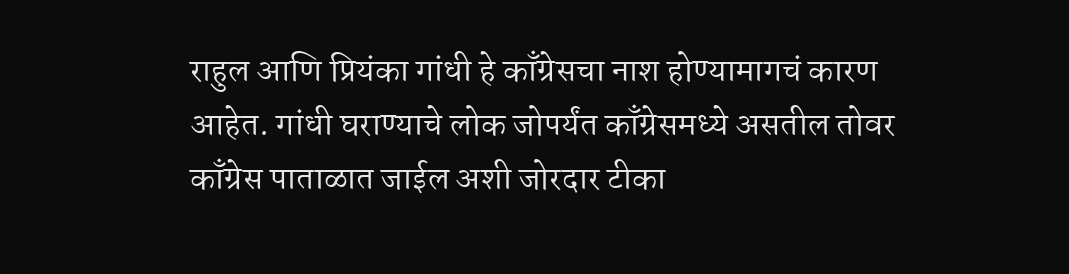राहुल आणि प्रियंका गांधी हे काँग्रेसचा नाश होण्यामागचं कारण आहेत. गांधी घराण्याचे लोक जोपर्यंत काँग्रेसमध्ये असतील तोवर काँग्रेस पाताळात जाईल अशी जोरदार टीका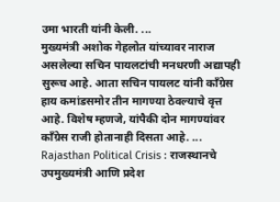उमा भारती यांनी केली. ...
मुख्यमंत्री अशोक गेहलोत यांच्यावर नाराज असलेल्या सचिन पायलटांची मनधरणी अद्यापही सुरूच आहे. आता सचिन पायलट यांनी काँग्रेस हाय कमांडसमोर तीन मागण्या ठेवल्याचे वृत्त आहे. विशेष म्हणजे, यांपैकी दोन मागण्यांवर काँग्रेस राजी होतानाही दिसता आहे. ...
Rajasthan Political Crisis : राजस्थानचे उपमुख्यमंत्री आणि प्रदेश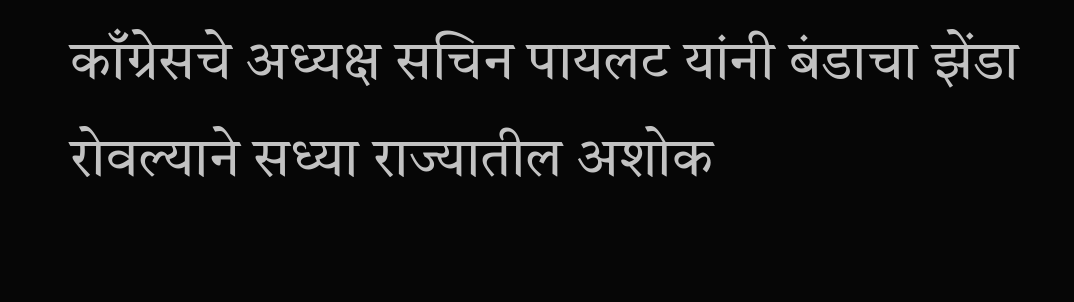काँग्रेसचे अध्यक्ष सचिन पायलट यांनी बंडाचा झेंडा रोवल्याने सध्या राज्यातील अशोक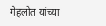गेहलोत यांच्या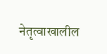नेतृत्वाखालील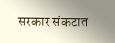सरकार संकटात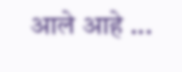आले आहे ...